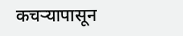कचऱ्यापासून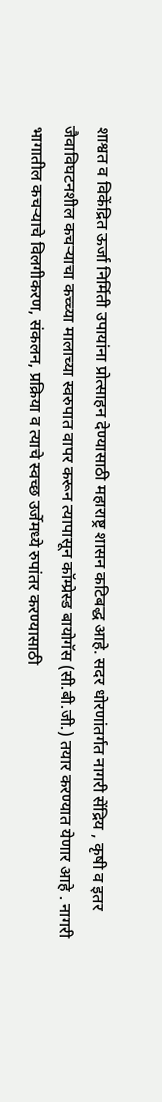शाश्वत व विकेंद्रित ऊर्जा निर्मिती उपायांना प्रोत्साहन देण्यासाठी महाराष्ट्र शासन कटिबद्ध आहे. सदर धोरणांतर्गत नागरी सेंद्रिय , कृषी व इतर जैवाविघटनशील कचऱ्याचा कच्च्या मालाच्या स्वरुपात वापर करून त्यापासून कॉम्प्रेस्ड बायोगॅस (सी.बी.जी.) तयार करण्यात येणार आहे . नागरी भागातील कचऱ्याचे विलगीकरण, संकलन, प्रक्रिया व त्याचे स्वच्छ उर्जेमध्ये रुपांतर करण्यासाठी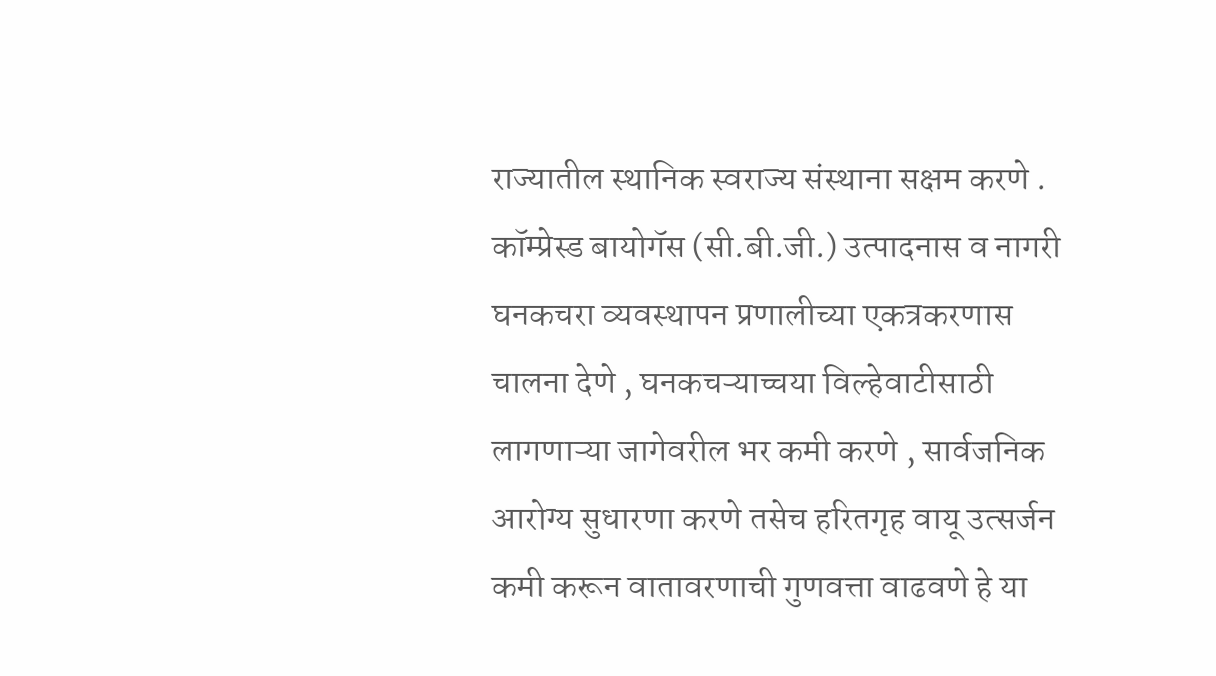राज्यातील स्थानिक स्वराज्य संस्थाना सक्षम करणे . कॉम्प्रेस्ड बायोगॅस (सी.बी.जी.) उत्पादनास व नागरी घनकचरा व्यवस्थापन प्रणालीच्या एकत्रकरणास चालना देणे , घनकचऱ्याच्चया विल्हेवाटीसाठी लागणाऱ्या जागेवरील भर कमी करणे , सार्वजनिक आरोग्य सुधारणा करणे तसेच हरितगृह वायू उत्सर्जन कमी करून वातावरणाची गुणवत्ता वाढवणे हे या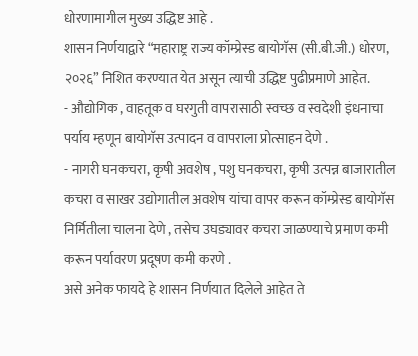धोरणामागील मुख्य उद्धिष्ट आहे .
शासन निर्णयाद्वारे “महाराष्ट्र राज्य कॉम्प्रेस्ड बायोगॅस (सी.बी.जी.) धोरण, २०२६” निशित करण्यात येत असून त्याची उद्धिष्ट पुढीप्रमाणे आहेत.
- औद्योगिक , वाहतूक व घरगुती वापरासाठी स्वच्छ व स्वदेशी इंधनाचा पर्याय म्हणून बायोगॅस उत्पादन व वापराला प्रोत्साहन देणे .
- नागरी घनकचरा, कृषी अवशेष , पशु घनकचरा, कृषी उत्पन्न बाजारातील कचरा व साखर उद्योगातील अवशेष यांचा वापर करून कॉम्प्रेस्ड बायोगॅस निर्मितीला चालना देणे , तसेच उघड्यावर कचरा जाळण्याचे प्रमाण कमी करून पर्यावरण प्रदूषण कमी करणे .
असे अनेक फायदे हे शासन निर्णयात दिलेले आहेत ते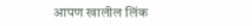आपण खालील लिंक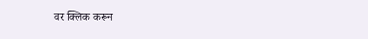वर क्लिक करून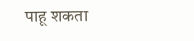पाहू शकता